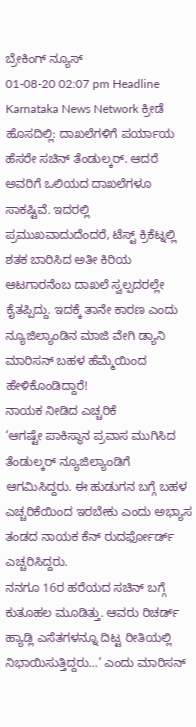ಬ್ರೇಕಿಂಗ್ ನ್ಯೂಸ್
01-08-20 02:07 pm Headline Karnataka News Network ಕ್ರೀಡೆ
ಹೊಸದಿಲ್ಲಿ: ದಾಖಲೆಗಳಿಗೆ ಪರ್ಯಾಯ ಹೆಸರೇ ಸಚಿನ್ ತೆಂಡುಲ್ಕರ್. ಆದರೆ ಅವರಿಗೆ ಒಲಿಯದ ದಾಖಲೆಗಳೂ ಸಾಕಷ್ಟಿವೆ. ಇದರಲ್ಲಿ ಪ್ರಮುಖವಾದುದೆಂದರೆ, ಟೆಸ್ಟ್ ಕ್ರಿಕೆಟ್ನಲ್ಲಿ ಶತಕ ಬಾರಿಸಿದ ಅತೀ ಕಿರಿಯ ಆಟಗಾರನೆಂಬ ದಾಖಲೆ ಸ್ವಲ್ಪದರಲ್ಲೇ ಕೈತಪ್ಪಿದ್ದು. ಇದಕ್ಕೆ ತಾನೇ ಕಾರಣ ಎಂದು ನ್ಯೂಜಿಲ್ಯಾಂಡಿನ ಮಾಜಿ ವೇಗಿ ಡ್ಯಾನಿ ಮಾರಿಸನ್ ಬಹಳ ಹೆಮ್ಮೆಯಿಂದ ಹೇಳಿಕೊಂಡಿದ್ದಾರೆ!
ನಾಯಕ ನೀಡಿದ ಎಚ್ಚರಿಕೆ
‘ಆಗಷ್ಟೇ ಪಾಕಿಸ್ಥಾನ ಪ್ರವಾಸ ಮುಗಿಸಿದ ತೆಂಡುಲ್ಕರ್ ನ್ಯೂಜಿಲ್ಯಾಂಡಿಗೆ ಆಗಮಿಸಿದ್ದರು. ಈ ಹುಡುಗನ ಬಗ್ಗೆ ಬಹಳ ಎಚ್ಚರಿಕೆಯಿಂದ ಇರಬೇಕು ಎಂದು ಅಭ್ಯಾಸ ತಂಡದ ನಾಯಕ ಕೆನ್ ರುದರ್ಫೋರ್ಡ್ ಎಚ್ಚರಿಸಿದ್ದರು.
ನನಗೂ 16ರ ಹರೆಯದ ಸಚಿನ್ ಬಗ್ಗೆ ಕುತೂಹಲ ಮೂಡಿತ್ತು. ಆವರು ರಿಚರ್ಡ್ ಹ್ಯಾಡ್ಲಿ ಎಸೆತಗಳನ್ನೂ ದಿಟ್ಟ ರೀತಿಯಲ್ಲಿ ನಿಭಾಯಿಸುತ್ತಿದ್ದರು…’ ಎಂದು ಮಾರಿಸನ್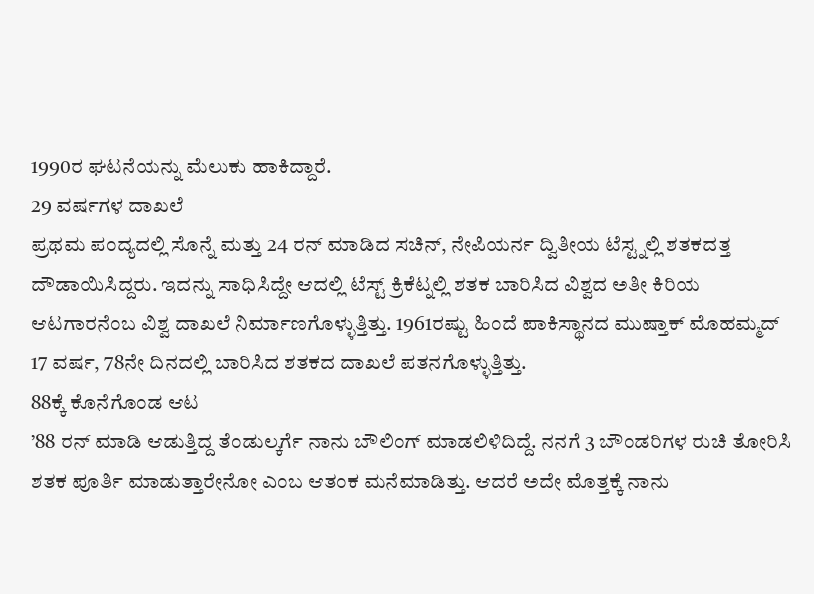1990ರ ಘಟನೆಯನ್ನು ಮೆಲುಕು ಹಾಕಿದ್ದಾರೆ.
29 ವರ್ಷಗಳ ದಾಖಲೆ
ಪ್ರಥಮ ಪಂದ್ಯದಲ್ಲಿ ಸೊನ್ನೆ ಮತ್ತು 24 ರನ್ ಮಾಡಿದ ಸಚಿನ್, ನೇಪಿಯರ್ನ ದ್ವಿತೀಯ ಟೆಸ್ಟ್ನಲ್ಲಿ ಶತಕದತ್ತ ದೌಡಾಯಿಸಿದ್ದರು. ಇದನ್ನು ಸಾಧಿಸಿದ್ದೇ ಆದಲ್ಲಿ ಟೆಸ್ಟ್ ಕ್ರಿಕೆಟ್ನಲ್ಲಿ ಶತಕ ಬಾರಿಸಿದ ವಿಶ್ವದ ಅತೀ ಕಿರಿಯ ಆಟಗಾರನೆಂಬ ವಿಶ್ವ ದಾಖಲೆ ನಿರ್ಮಾಣಗೊಳ್ಳುತ್ತಿತ್ತು. 1961ರಷ್ಟು ಹಿಂದೆ ಪಾಕಿಸ್ಥಾನದ ಮುಷ್ತಾಕ್ ಮೊಹಮ್ಮದ್ 17 ವರ್ಷ, 78ನೇ ದಿನದಲ್ಲಿ ಬಾರಿಸಿದ ಶತಕದ ದಾಖಲೆ ಪತನಗೊಳ್ಳುತ್ತಿತ್ತು.
88ಕ್ಕೆ ಕೊನೆಗೊಂಡ ಆಟ
’88 ರನ್ ಮಾಡಿ ಆಡುತ್ತಿದ್ದ ತೆಂಡುಲ್ಕರ್ಗೆ ನಾನು ಬೌಲಿಂಗ್ ಮಾಡಲಿಳಿದಿದ್ದೆ. ನನಗೆ 3 ಬೌಂಡರಿಗಳ ರುಚಿ ತೋರಿಸಿ ಶತಕ ಪೂರ್ತಿ ಮಾಡುತ್ತಾರೇನೋ ಎಂಬ ಆತಂಕ ಮನೆಮಾಡಿತ್ತು. ಆದರೆ ಅದೇ ಮೊತ್ತಕ್ಕೆ ನಾನು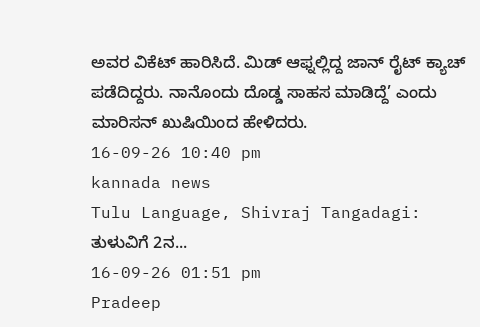ಅವರ ವಿಕೆಟ್ ಹಾರಿಸಿದೆ. ಮಿಡ್ ಆಫ್ನಲ್ಲಿದ್ದ ಜಾನ್ ರೈಟ್ ಕ್ಯಾಚ್ ಪಡೆದಿದ್ದರು. ನಾನೊಂದು ದೊಡ್ಡ ಸಾಹಸ ಮಾಡಿದ್ದೆ’ ಎಂದು ಮಾರಿಸನ್ ಖುಷಿಯಿಂದ ಹೇಳಿದರು.
16-09-26 10:40 pm
kannada news
Tulu Language, Shivraj Tangadagi: ತುಳುವಿಗೆ 2ನ...
16-09-26 01:51 pm
Pradeep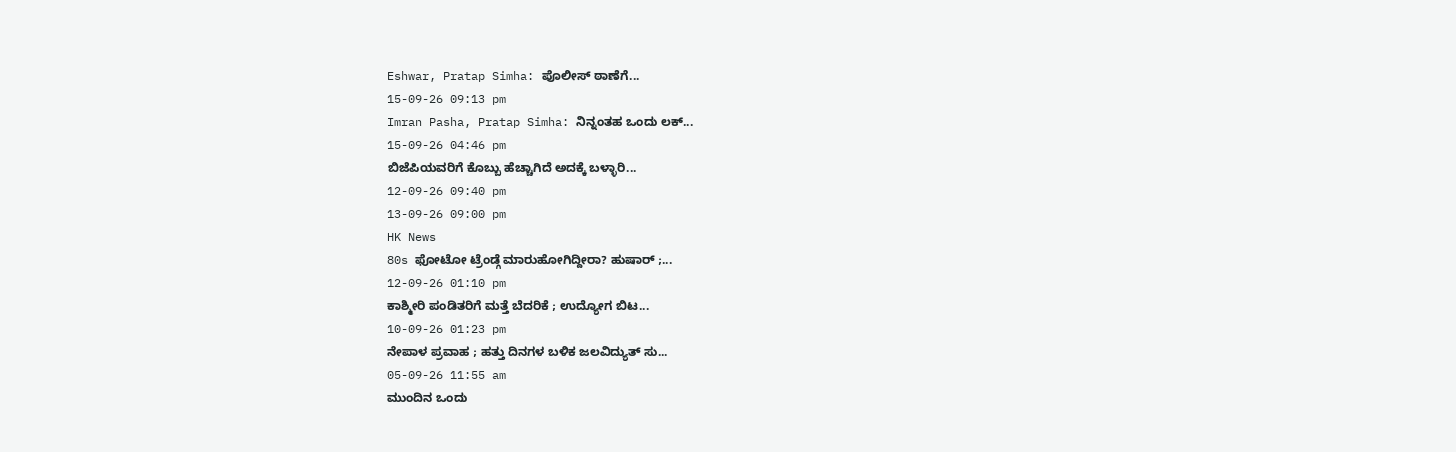Eshwar, Pratap Simha: ಪೊಲೀಸ್ ಠಾಣೆಗೆ...
15-09-26 09:13 pm
Imran Pasha, Pratap Simha: ನಿನ್ನಂತಹ ಒಂದು ಲಕ್...
15-09-26 04:46 pm
ಬಿಜೆಪಿಯವರಿಗೆ ಕೊಬ್ಬು ಹೆಚ್ಚಾಗಿದೆ ಅದಕ್ಕೆ ಬಳ್ಳಾರಿ...
12-09-26 09:40 pm
13-09-26 09:00 pm
HK News
80s ಫೋಟೋ ಟ್ರೆಂಡ್ಗೆ ಮಾರುಹೋಗಿದ್ದೀರಾ? ಹುಷಾರ್ ;...
12-09-26 01:10 pm
ಕಾಶ್ಮೀರಿ ಪಂಡಿತರಿಗೆ ಮತ್ತೆ ಬೆದರಿಕೆ ; ಉದ್ಯೋಗ ಬಿಟ...
10-09-26 01:23 pm
ನೇಪಾಳ ಪ್ರವಾಹ ; ಹತ್ತು ದಿನಗಳ ಬಳಿಕ ಜಲವಿದ್ಯುತ್ ಸು...
05-09-26 11:55 am
ಮುಂದಿನ ಒಂದು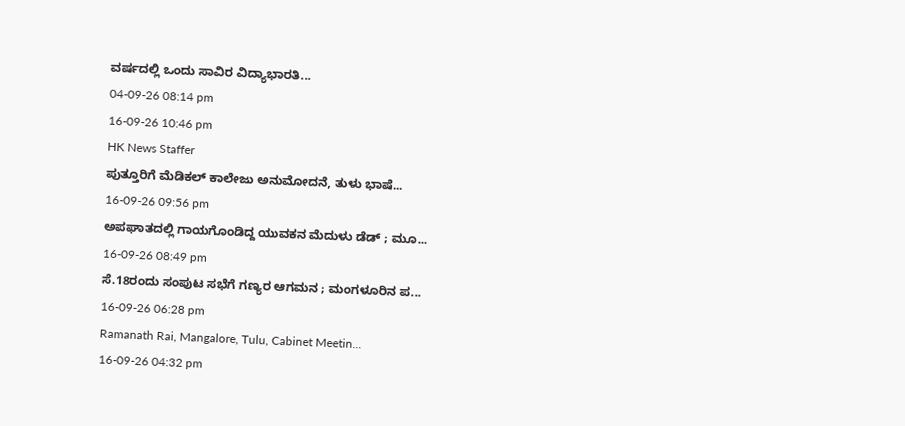ವರ್ಷದಲ್ಲಿ ಒಂದು ಸಾವಿರ ವಿದ್ಯಾಭಾರತಿ...
04-09-26 08:14 pm
16-09-26 10:46 pm
HK News Staffer
ಪುತ್ತೂರಿಗೆ ಮೆಡಿಕಲ್ ಕಾಲೇಜು ಅನುಮೋದನೆ, ತುಳು ಭಾಷೆ...
16-09-26 09:56 pm
ಅಪಘಾತದಲ್ಲಿ ಗಾಯಗೊಂಡಿದ್ದ ಯುವಕನ ಮೆದುಳು ಡೆಡ್ ; ಮೂ...
16-09-26 08:49 pm
ಸೆ.18ರಂದು ಸಂಪುಟ ಸಭೆಗೆ ಗಣ್ಯರ ಆಗಮನ ; ಮಂಗಳೂರಿನ ಪ...
16-09-26 06:28 pm
Ramanath Rai, Mangalore, Tulu, Cabinet Meetin...
16-09-26 04:32 pm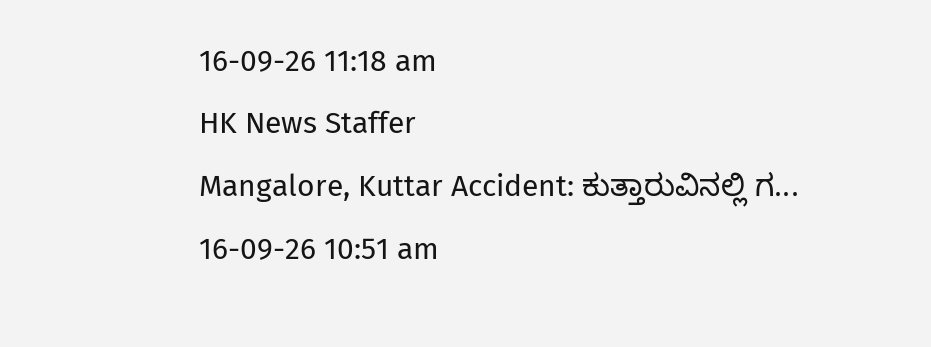16-09-26 11:18 am
HK News Staffer
Mangalore, Kuttar Accident: ಕುತ್ತಾರುವಿನಲ್ಲಿ ಗ...
16-09-26 10:51 am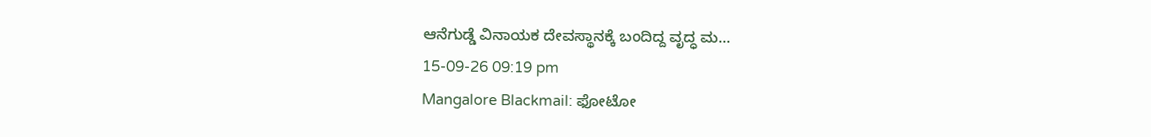ಆನೆಗುಡ್ಡೆ ವಿನಾಯಕ ದೇವಸ್ಥಾನಕ್ಕೆ ಬಂದಿದ್ದ ವೃದ್ಧ ಮ...
15-09-26 09:19 pm
Mangalore Blackmail: ಫೋಟೋ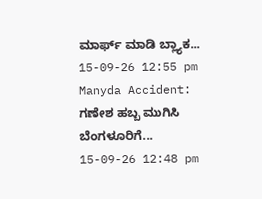ಮಾರ್ಫ್ ಮಾಡಿ ಬ್ಲ್ಯಾಕ...
15-09-26 12:55 pm
Manyda Accident: ಗಣೇಶ ಹಬ್ಬ ಮುಗಿಸಿ ಬೆಂಗಳೂರಿಗೆ...
15-09-26 12:48 pm